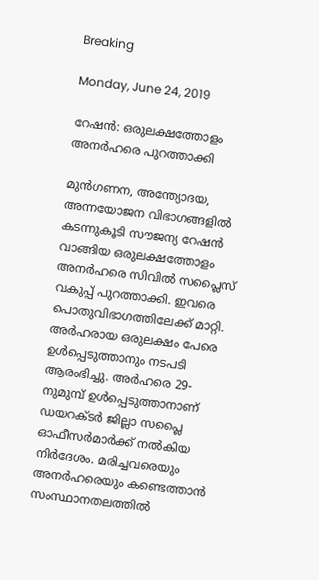Breaking

Monday, June 24, 2019

റേഷൻ: ഒരുലക്ഷത്തോളം അനർഹരെ പുറത്താക്കി

മുൻഗണന, അന്ത്യോദയ, അന്നയോജന വിഭാഗങ്ങളിൽ കടന്നുകൂടി സൗജന്യ റേഷൻ വാങ്ങിയ ഒരുലക്ഷത്തോളം അനർഹരെ സിവിൽ സപ്ലൈസ് വകുപ്പ് പുറത്താക്കി. ഇവരെ പൊതുവിഭാഗത്തിലേക്ക് മാറ്റി. അർഹരായ ഒരുലക്ഷം പേരെ ഉൾപ്പെടുത്താനും നടപടി ആരംഭിച്ചു. അർഹരെ 29-നുമുമ്പ് ഉൾപ്പെടുത്താനാണ് ഡയറക്ടർ ജില്ലാ സപ്ലൈ ഓഫീസർമാർക്ക് നൽകിയ നിർദേശം. മരിച്ചവരെയും അനർഹരെയും കണ്ടെത്താൻ സംസ്ഥാനതലത്തിൽ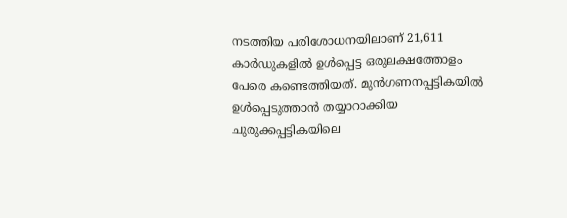നടത്തിയ പരിശോധനയിലാണ് 21,611 കാർഡുകളിൽ ഉൾപ്പെട്ട ഒരുലക്ഷത്തോളം പേരെ കണ്ടെത്തിയത്. മുൻഗണനപ്പട്ടികയിൽ ഉൾപ്പെടുത്താൻ തയ്യാറാക്കിയ ചുരുക്കപ്പട്ടികയിലെ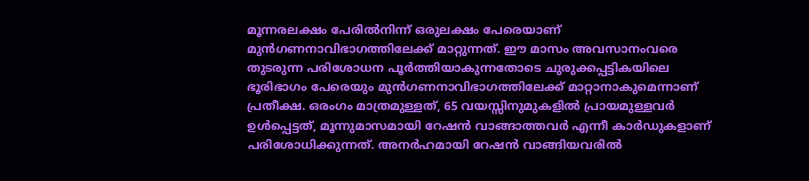മൂന്നരലക്ഷം പേരിൽനിന്ന് ഒരുലക്ഷം പേരെയാണ് മുൻഗണനാവിഭാഗത്തിലേക്ക് മാറ്റുന്നത്. ഈ മാസം അവസാനംവരെ തുടരുന്ന പരിശോധന പൂർത്തിയാകുന്നതോടെ ചുരുക്കപ്പട്ടികയിലെ ഭൂരിഭാഗം പേരെയും മുൻഗണനാവിഭാഗത്തിലേക്ക് മാറ്റാനാകുമെന്നാണ് പ്രതീക്ഷ. ഒരംഗം മാത്രമുള്ളത്, 65 വയസ്സിനുമുകളിൽ പ്രായമുള്ളവർ ഉൾപ്പെട്ടത്, മൂന്നുമാസമായി റേഷൻ വാങ്ങാത്തവർ എന്നീ കാർഡുകളാണ് പരിശോധിക്കുന്നത്. അനർഹമായി റേഷൻ വാങ്ങിയവരിൽ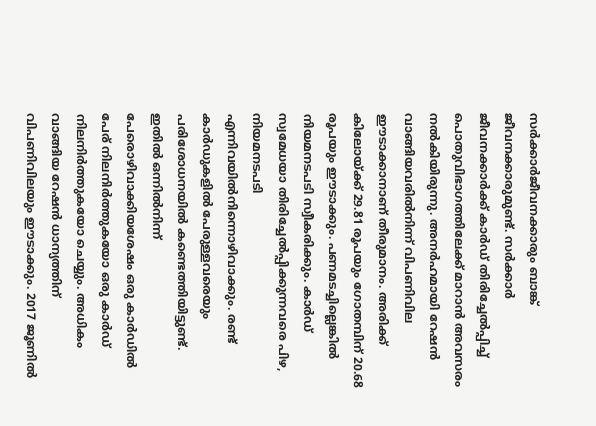സർക്കാർജീവനക്കാരും ബാങ്ക് ജീവനക്കാരുമുണ്ട്. സർക്കാർ ജീവനക്കാർക്ക് കാർഡ് തിരിച്ചേൽപ്പിച്ച് പൊതുവിഭാഗത്തിലേക്ക് മാറാൻ അവസരം നൽകിയിരുന്നു. അനർഹമായി റേഷൻ വാങ്ങിയവരിൽനിന്ന് വിപണിവില ഈടാക്കാനാണ് തീരുമാനം. അരിക്ക് കിലോയ്ക്ക് 29.81 രൂപയും ഗോതമ്പിന് 20.68 രൂപയും ഈടാക്കും. പണമടച്ചില്ലെങ്കിൽ നിയമനടപടി സ്വീകരിക്കും. കാർഡ് സ്വമേധയാ തിരിച്ചേൽപ്പിക്കുന്നവരെ പിഴ, നിയമനടപടി എന്നിവയിൽനിന്നൊഴിവാക്കും. രണ്ട് കാർഡുകളിൽ പേരുള്ളവരെയും പരിശോധനയിൽ കണ്ടെത്തിയിട്ടുണ്ട്. ഇതിൽ ഒന്നിൽനിന്ന് പേരൊഴിവാക്കിയശേഷം ഒരു കാർഡിൽ പേര് നിലനിർത്തുകയോ ഒരു കാർഡ് നിലനിർത്തുകയോ ചെയ്യും. അധികം വാങ്ങിയ റേഷൻ ധാന്യത്തിന് വിപണിവിലയും ഈടാക്കും. 2017 ജൂണിൽ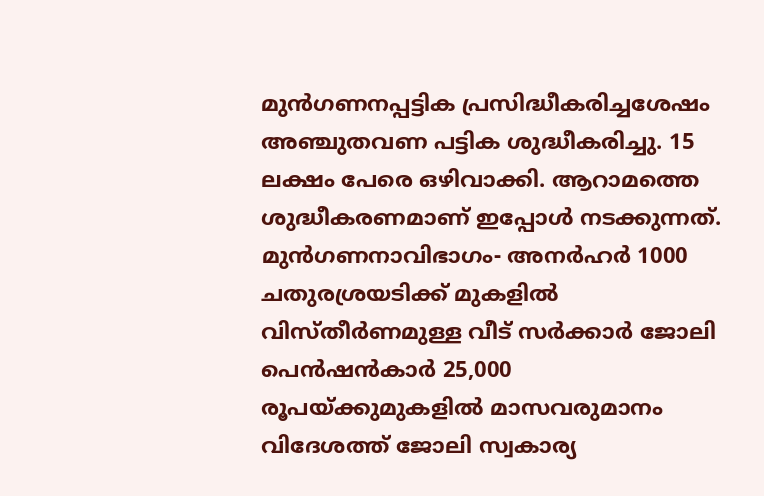മുൻഗണനപ്പട്ടിക പ്രസിദ്ധീകരിച്ചശേഷം അഞ്ചുതവണ പട്ടിക ശുദ്ധീകരിച്ചു. 15 ലക്ഷം പേരെ ഒഴിവാക്കി. ആറാമത്തെ ശുദ്ധീകരണമാണ് ഇപ്പോൾ നടക്കുന്നത്. മുൻഗണനാവിഭാഗം- അനർഹർ 1000 ചതുരശ്രയടിക്ക് മുകളിൽ വിസ്തീർണമുള്ള വീട് സർക്കാർ ജോലി പെൻഷൻകാർ 25,000 രൂപയ്ക്കുമുകളിൽ മാസവരുമാനം വിദേശത്ത് ജോലി സ്വകാര്യ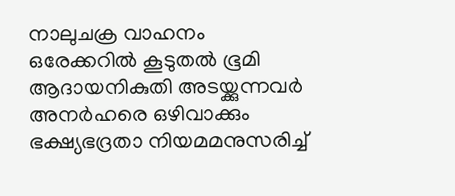നാലുചക്ര വാഹനം ഒരേക്കറിൽ കൂടുതൽ ഭൂമി ആദായനികുതി അടയ്ക്കുന്നവർ അനർഹരെ ഒഴിവാക്കും ഭക്ഷ്യഭദ്രതാ നിയമമനുസരിച്ച്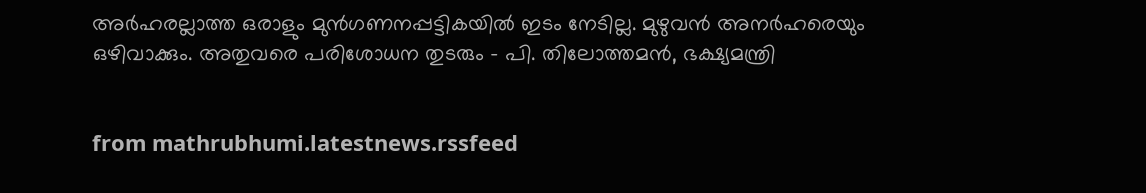അർഹരല്ലാത്ത ഒരാളും മുൻഗണനപ്പട്ടികയിൽ ഇടം നേടില്ല. മുഴുവൻ അനർഹരെയും ഒഴിവാക്കും. അതുവരെ പരിശോധന തുടരും - പി. തിലോത്തമൻ, ഭക്ഷ്യമന്ത്രി


from mathrubhumi.latestnews.rssfeed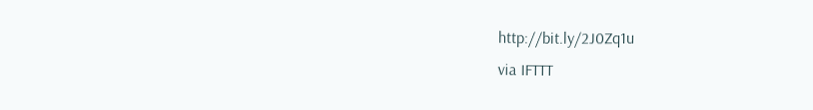http://bit.ly/2J0Zq1u
via IFTTT